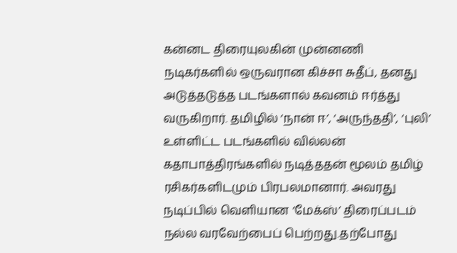கன்னட திரையுலகின் முன்னணி நடிகர்களில் ஒருவரான கிச்சா சுதீப், தனது அடுத்தடுத்த படங்களால் கவனம் ஈர்த்து வருகிறார். தமிழில் ‘நான் ஈ’, ‘அருந்ததி’, ‘புலி’ உள்ளிட்ட படங்களில் வில்லன் கதாபாத்திரங்களில் நடித்ததன் மூலம் தமிழ் ரசிகர்களிடமும் பிரபலமானார். அவரது நடிப்பில் வெளியான ‘மேக்ஸ்’ திரைப்படம் நல்ல வரவேற்பைப் பெற்றது.தற்போது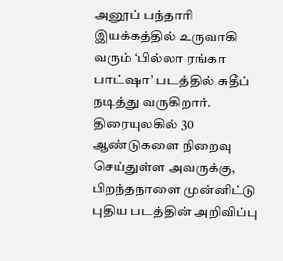அனூப் பந்தாரி இயக்கத்தில் உருவாகி வரும் ‘பில்லா ரங்கா பாட்ஷா’ படத்தில் சுதீப் நடித்து வருகிறார். திரையுலகில் 30 ஆண்டுகளை நிறைவு செய்துள்ள அவருக்கு, பிறந்தநாளை முன்னிட்டு புதிய படத்தின் அறிவிப்பு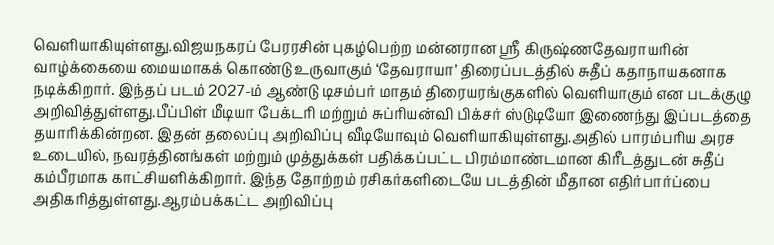வெளியாகியுள்ளது.விஜயநகரப் பேரரசின் புகழ்பெற்ற மன்னரான ஸ்ரீ கிருஷ்ணதேவராயரின் வாழ்க்கையை மையமாகக் கொண்டு உருவாகும் ‘தேவராயா’ திரைப்படத்தில் சுதீப் கதாநாயகனாக நடிக்கிறார். இந்தப் படம் 2027-ம் ஆண்டு டிசம்பர் மாதம் திரையரங்குகளில் வெளியாகும் என படக்குழு அறிவித்துள்ளது.பீப்பிள் மீடியா பேக்டரி மற்றும் சுப்ரியன்வி பிக்சர் ஸ்டுடியோ இணைந்து இப்படத்தை தயாரிக்கின்றன. இதன் தலைப்பு அறிவிப்பு வீடியோவும் வெளியாகியுள்ளது.அதில் பாரம்பரிய அரச உடையில், நவரத்தினங்கள் மற்றும் முத்துக்கள் பதிக்கப்பட்ட பிரம்மாண்டமான கிரீடத்துடன் சுதீப் கம்பீரமாக காட்சியளிக்கிறார். இந்த தோற்றம் ரசிகர்களிடையே படத்தின் மீதான எதிர்பார்ப்பை அதிகரித்துள்ளது.ஆரம்பக்கட்ட அறிவிப்பு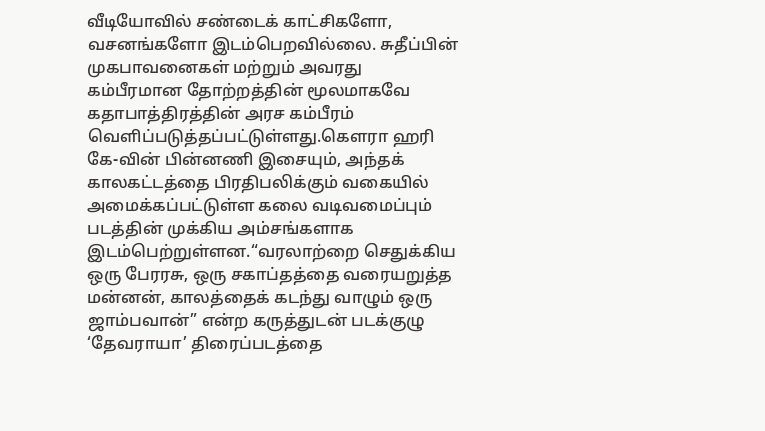வீடியோவில் சண்டைக் காட்சிகளோ, வசனங்களோ இடம்பெறவில்லை. சுதீப்பின் முகபாவனைகள் மற்றும் அவரது கம்பீரமான தோற்றத்தின் மூலமாகவே கதாபாத்திரத்தின் அரச கம்பீரம் வெளிப்படுத்தப்பட்டுள்ளது.கௌரா ஹரி கே-வின் பின்னணி இசையும், அந்தக் காலகட்டத்தை பிரதிபலிக்கும் வகையில் அமைக்கப்பட்டுள்ள கலை வடிவமைப்பும் படத்தின் முக்கிய அம்சங்களாக இடம்பெற்றுள்ளன.“வரலாற்றை செதுக்கிய ஒரு பேரரசு, ஒரு சகாப்தத்தை வரையறுத்த மன்னன், காலத்தைக் கடந்து வாழும் ஒரு ஜாம்பவான்” என்ற கருத்துடன் படக்குழு ‘தேவராயா’ திரைப்படத்தை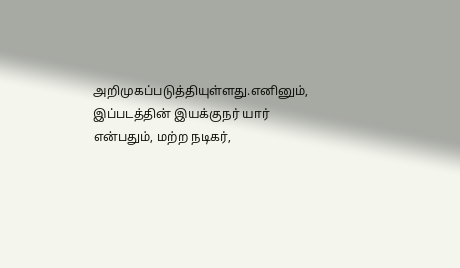அறிமுகப்படுத்தியுள்ளது.எனினும், இப்படத்தின் இயக்குநர் யார் என்பதும், மற்ற நடிகர்,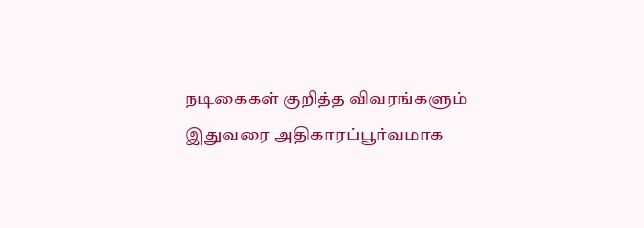நடிகைகள் குறித்த விவரங்களும் இதுவரை அதிகாரப்பூர்வமாக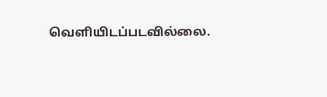வெளியிடப்படவில்லை.